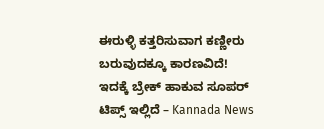ಈರುಳ್ಳಿ ಕತ್ತರಿಸುವಾಗ ಕಣ್ಣೀರು ಬರುವುದಕ್ಕೂ ಕಾರಣವಿದೆ! ಇದಕ್ಕೆ ಬ್ರೇಕ್ ಹಾಕುವ ಸೂಪರ್ ಟಿಪ್ಸ್ ಇಲ್ಲಿದೆ – Kannada News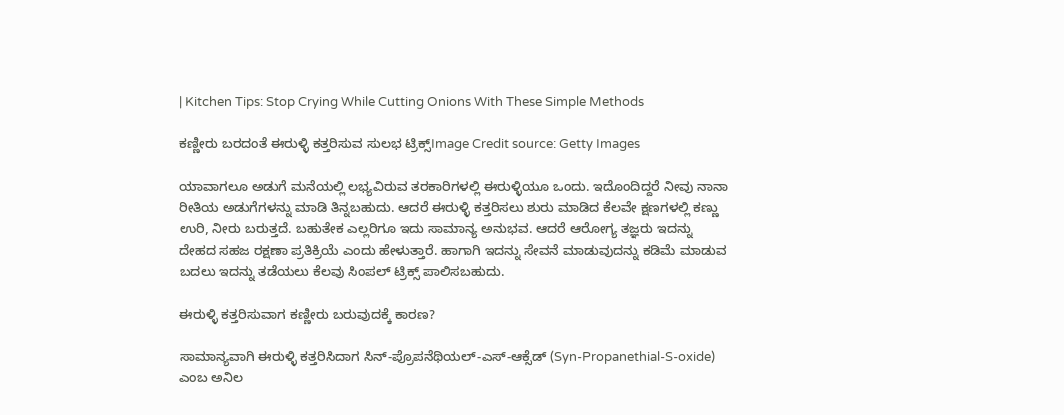| Kitchen Tips: Stop Crying While Cutting Onions With These Simple Methods

ಕಣ್ಣೀರು ಬರದಂತೆ ಈರುಳ್ಳಿ ಕತ್ತರಿಸುವ ಸುಲಭ ಟ್ರಿಕ್ಸ್Image Credit source: Getty Images

ಯಾವಾಗಲೂ ಅಡುಗೆ ಮನೆಯಲ್ಲಿ ಲಭ್ಯವಿರುವ ತರಕಾರಿಗಳಲ್ಲಿ ಈರುಳ್ಳಿಯೂ ಒಂದು. ಇದೊಂದಿದ್ದರೆ ನೀವು ನಾನಾ ರೀತಿಯ ಅಡುಗೆಗಳನ್ನು ಮಾಡಿ ತಿನ್ನಬಹುದು. ಆದರೆ ಈರುಳ್ಳಿ ಕತ್ತರಿಸಲು ಶುರು ಮಾಡಿದ ಕೆಲವೇ ಕ್ಷಣಗಳಲ್ಲಿ ಕಣ್ಣು ಉರಿ, ನೀರು ಬರುತ್ತದೆ. ಬಹುತೇಕ ಎಲ್ಲರಿಗೂ ಇದು ಸಾಮಾನ್ಯ ಅನುಭವ. ಆದರೆ ಆರೋಗ್ಯ ತಜ್ಞರು ಇದನ್ನು ದೇಹದ ಸಹಜ ರಕ್ಷಣಾ ಪ್ರತಿಕ್ರಿಯೆ ಎಂದು ಹೇಳುತ್ತಾರೆ. ಹಾಗಾಗಿ ಇದನ್ನು ಸೇವನೆ ಮಾಡುವುದನ್ನು ಕಡಿಮೆ ಮಾಡುವ ಬದಲು ಇದನ್ನು ತಡೆಯಲು ಕೆಲವು ಸಿಂಪಲ್ ಟ್ರಿಕ್ಸ್ ಪಾಲಿಸಬಹುದು.

ಈರುಳ್ಳಿ ಕತ್ತರಿಸುವಾಗ ಕಣ್ಣೀರು ಬರುವುದಕ್ಕೆ ಕಾರಣ?

ಸಾಮಾನ್ಯವಾಗಿ ಈರುಳ್ಳಿ ಕತ್ತರಿಸಿದಾಗ ಸಿನ್-ಪ್ರೊಪನೆಥಿಯಲ್-ಎಸ್-ಆಕ್ಸೆಡ್ (Syn-Propanethial-S-oxide) ಎಂಬ ಅನಿಲ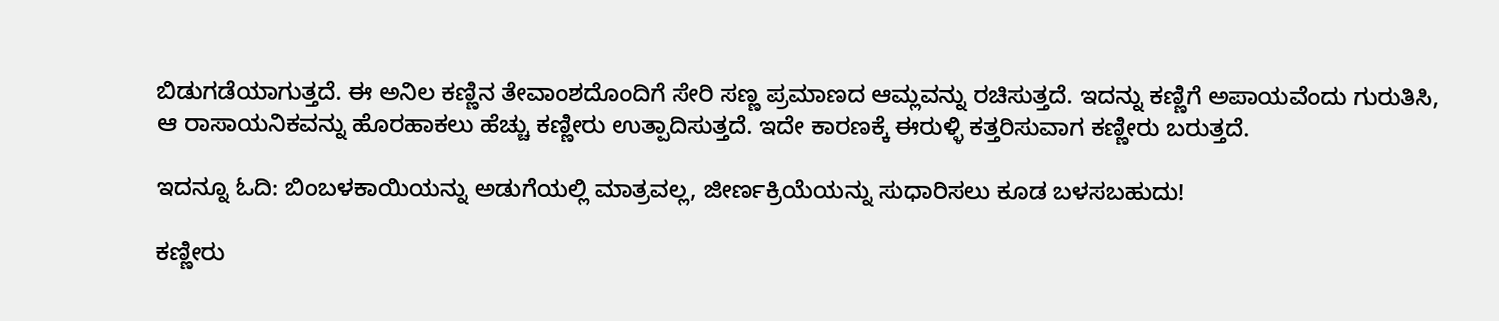ಬಿಡುಗಡೆಯಾಗುತ್ತದೆ. ಈ ಅನಿಲ ಕಣ್ಣಿನ ತೇವಾಂಶದೊಂದಿಗೆ ಸೇರಿ ಸಣ್ಣ ಪ್ರಮಾಣದ ಆಮ್ಲವನ್ನು ರಚಿಸುತ್ತದೆ. ಇದನ್ನು ಕಣ್ಣಿಗೆ ಅಪಾಯವೆಂದು ಗುರುತಿಸಿ, ಆ ರಾಸಾಯನಿಕವನ್ನು ಹೊರಹಾಕಲು ಹೆಚ್ಚು ಕಣ್ಣೀರು ಉತ್ಪಾದಿಸುತ್ತದೆ. ಇದೇ ಕಾರಣಕ್ಕೆ ಈರುಳ್ಳಿ ಕತ್ತರಿಸುವಾಗ ಕಣ್ಣೀರು ಬರುತ್ತದೆ.

ಇದನ್ನೂ ಓದಿ: ಬಿಂಬಳಕಾಯಿಯನ್ನು ಅಡುಗೆಯಲ್ಲಿ ಮಾತ್ರವಲ್ಲ, ಜೀರ್ಣಕ್ರಿಯೆಯನ್ನು ಸುಧಾರಿಸಲು ಕೂಡ ಬಳಸಬಹುದು!

ಕಣ್ಣೀರು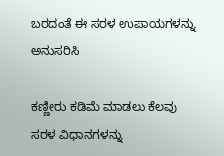ಬರದಂತೆ ಈ ಸರಳ ಉಪಾಯಗಳನ್ನು ಅನುಸರಿಸಿ

ಕಣ್ಣೀರು ಕಡಿಮೆ ಮಾಡಲು ಕೆಲವು ಸರಳ ವಿಧಾನಗಳನ್ನು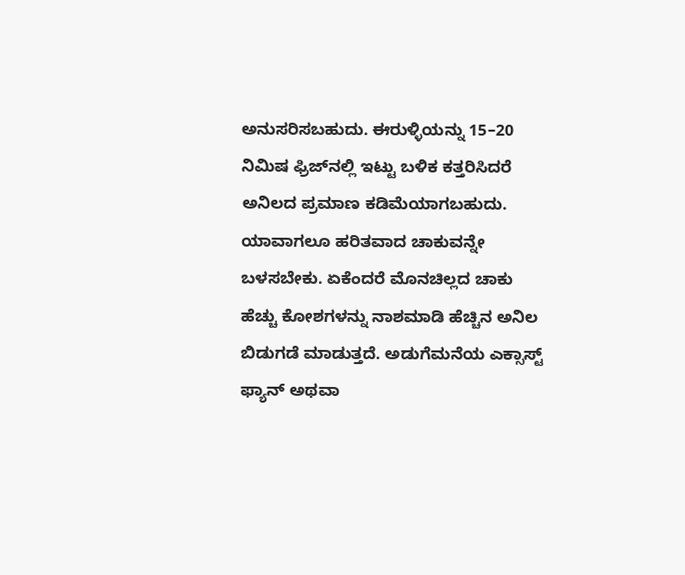ಅನುಸರಿಸಬಹುದು. ಈರುಳ್ಳಿಯನ್ನು 15–20 ನಿಮಿಷ ಫ್ರಿಜ್‌ನಲ್ಲಿ ಇಟ್ಟು ಬಳಿಕ ಕತ್ತರಿಸಿದರೆ ಅನಿಲದ ಪ್ರಮಾಣ ಕಡಿಮೆಯಾಗಬಹುದು. ಯಾವಾಗಲೂ ಹರಿತವಾದ ಚಾಕುವನ್ನೇ ಬಳಸಬೇಕು. ಏಕೆಂದರೆ ಮೊನಚಿಲ್ಲದ ಚಾಕು ಹೆಚ್ಚು ಕೋಶಗಳನ್ನು ನಾಶಮಾಡಿ ಹೆಚ್ಚಿನ ಅನಿಲ ಬಿಡುಗಡೆ ಮಾಡುತ್ತದೆ. ಅಡುಗೆಮನೆಯ ಎಕ್ಸಾಸ್ಟ್ ಫ್ಯಾನ್ ಅಥವಾ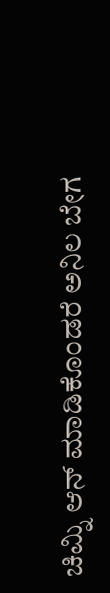ಚಿಮ್ನಿ ಆನ್ ಮಾಡಿಕೊಂಡರೆ ಅನಿಲ ಬೇಗ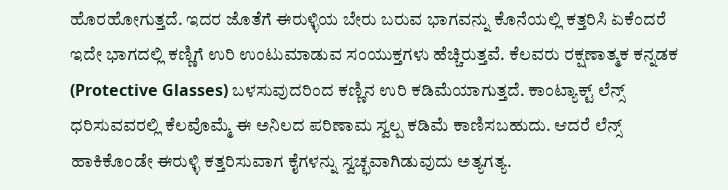ಹೊರಹೋಗುತ್ತದೆ. ಇದರ ಜೊತೆಗೆ ಈರುಳ್ಳಿಯ ಬೇರು ಬರುವ ಭಾಗವನ್ನು ಕೊನೆಯಲ್ಲಿ ಕತ್ತರಿಸಿ ಏಕೆಂದರೆ ಇದೇ ಭಾಗದಲ್ಲಿ ಕಣ್ಣಿಗೆ ಉರಿ ಉಂಟುಮಾಡುವ ಸಂಯುಕ್ತಗಳು ಹೆಚ್ಚಿರುತ್ತವೆ. ಕೆಲವರು ರಕ್ಷಣಾತ್ಮಕ ಕನ್ನಡಕ (Protective Glasses) ಬಳಸುವುದರಿಂದ ಕಣ್ಣಿನ ಉರಿ ಕಡಿಮೆಯಾಗುತ್ತದೆ. ಕಾಂಟ್ಯಾಕ್ಟ್ ಲೆನ್ಸ್ ಧರಿಸುವವರಲ್ಲಿ ಕೆಲವೊಮ್ಮೆ ಈ ಅನಿಲದ ಪರಿಣಾಮ ಸ್ವಲ್ಪ ಕಡಿಮೆ ಕಾಣಿಸಬಹುದು. ಆದರೆ ಲೆನ್ಸ್ ಹಾಕಿಕೊಂಡೇ ಈರುಳ್ಳಿ ಕತ್ತರಿಸುವಾಗ ಕೈಗಳನ್ನು ಸ್ವಚ್ಛವಾಗಿಡುವುದು ಅತ್ಯಗತ್ಯ.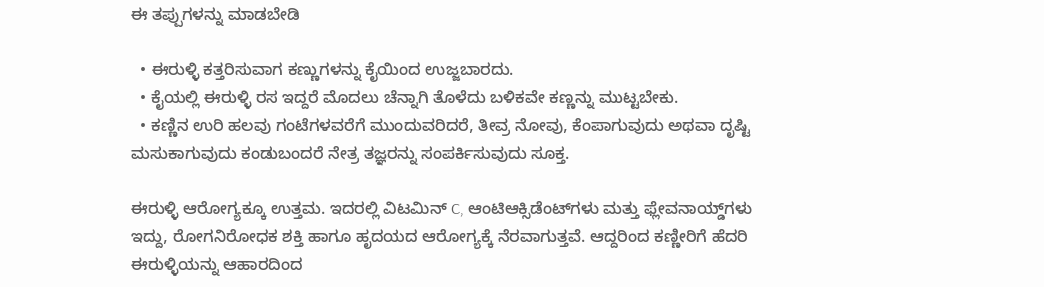ಈ ತಪ್ಪುಗಳನ್ನು ಮಾಡಬೇಡಿ

  • ಈರುಳ್ಳಿ ಕತ್ತರಿಸುವಾಗ ಕಣ್ಣುಗಳನ್ನು ಕೈಯಿಂದ ಉಜ್ಜಬಾರದು.
  • ಕೈಯಲ್ಲಿ ಈರುಳ್ಳಿ ರಸ ಇದ್ದರೆ ಮೊದಲು ಚೆನ್ನಾಗಿ ತೊಳೆದು ಬಳಿಕವೇ ಕಣ್ಣನ್ನು ಮುಟ್ಟಬೇಕು.
  • ಕಣ್ಣಿನ ಉರಿ ಹಲವು ಗಂಟೆಗಳವರೆಗೆ ಮುಂದುವರಿದರೆ, ತೀವ್ರ ನೋವು, ಕೆಂಪಾಗುವುದು ಅಥವಾ ದೃಷ್ಟಿ ಮಸುಕಾಗುವುದು ಕಂಡುಬಂದರೆ ನೇತ್ರ ತಜ್ಞರನ್ನು ಸಂಪರ್ಕಿಸುವುದು ಸೂಕ್ತ.

ಈರುಳ್ಳಿ ಆರೋಗ್ಯಕ್ಕೂ ಉತ್ತಮ. ಇದರಲ್ಲಿ ವಿಟಮಿನ್ C, ಆಂಟಿಆಕ್ಸಿಡೆಂಟ್‌ಗಳು ಮತ್ತು ಫ್ಲೇವನಾಯ್ಡ್‌ಗಳು ಇದ್ದು, ರೋಗನಿರೋಧಕ ಶಕ್ತಿ ಹಾಗೂ ಹೃದಯದ ಆರೋಗ್ಯಕ್ಕೆ ನೆರವಾಗುತ್ತವೆ. ಆದ್ದರಿಂದ ಕಣ್ಣೀರಿಗೆ ಹೆದರಿ ಈರುಳ್ಳಿಯನ್ನು ಆಹಾರದಿಂದ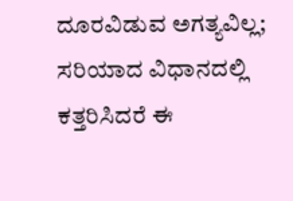ದೂರವಿಡುವ ಅಗತ್ಯವಿಲ್ಲ; ಸರಿಯಾದ ವಿಧಾನದಲ್ಲಿ ಕತ್ತರಿಸಿದರೆ ಈ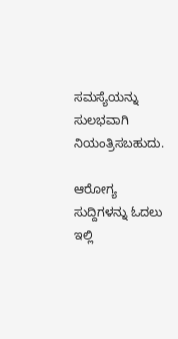ಸಮಸ್ಯೆಯನ್ನು ಸುಲಭವಾಗಿ ನಿಯಂತ್ರಿಸಬಹುದು.

ಆರೋಗ್ಯ ಸುದ್ದಿಗಳನ್ನು ಓದಲು ಇಲ್ಲಿ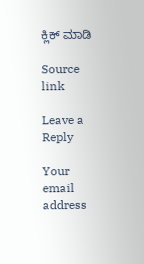ಕ್ಲಿಕ್ ಮಾಡಿ

Source link

Leave a Reply

Your email address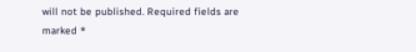will not be published. Required fields are marked *